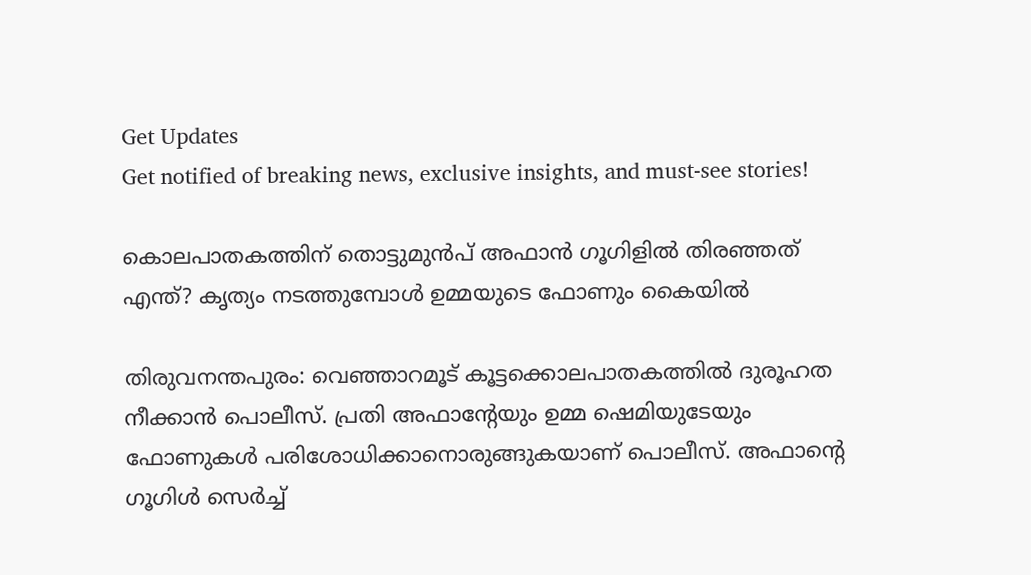Get Updates
Get notified of breaking news, exclusive insights, and must-see stories!

കൊലപാതകത്തിന് തൊട്ടുമുന്‍പ് അഫാന്‍ ഗൂഗിളില്‍ തിരഞ്ഞത് എന്ത്? കൃത്യം നടത്തുമ്പോള്‍ ഉമ്മയുടെ ഫോണും കൈയില്‍

തിരുവനന്തപുരം: വെഞ്ഞാറമൂട് കൂട്ടക്കൊലപാതകത്തില്‍ ദുരൂഹത നീക്കാന്‍ പൊലീസ്. പ്രതി അഫാന്റേയും ഉമ്മ ഷെമിയുടേയും ഫോണുകള്‍ പരിശോധിക്കാനൊരുങ്ങുകയാണ് പൊലീസ്. അഫാന്റെ ഗൂഗിള്‍ സെര്‍ച്ച്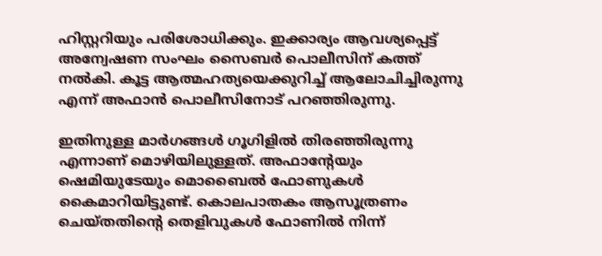ഹിസ്റ്ററിയും പരിശോധിക്കും. ഇക്കാര്യം ആവശ്യപ്പെട്ട് അന്വേഷണ സംഘം സൈബര്‍ പൊലീസിന് കത്ത് നല്‍കി. കൂട്ട ആത്മഹത്യയെക്കുറിച്ച് ആലോചിച്ചിരുന്നു എന്ന് അഫാന്‍ പൊലീസിനോട് പറഞ്ഞിരുന്നു.

ഇതിനുള്ള മാര്‍ഗങ്ങള്‍ ഗൂഗിളില്‍ തിരഞ്ഞിരുന്നു എന്നാണ് മൊഴിയിലുള്ളത്. അഫാന്റേയും ഷെമിയുടേയും മൊബൈല്‍ ഫോണുകള്‍ കൈമാറിയിട്ടുണ്ട്. കൊലപാതകം ആസൂത്രണം ചെയ്തതിന്റെ തെളിവുകള്‍ ഫോണില്‍ നിന്ന്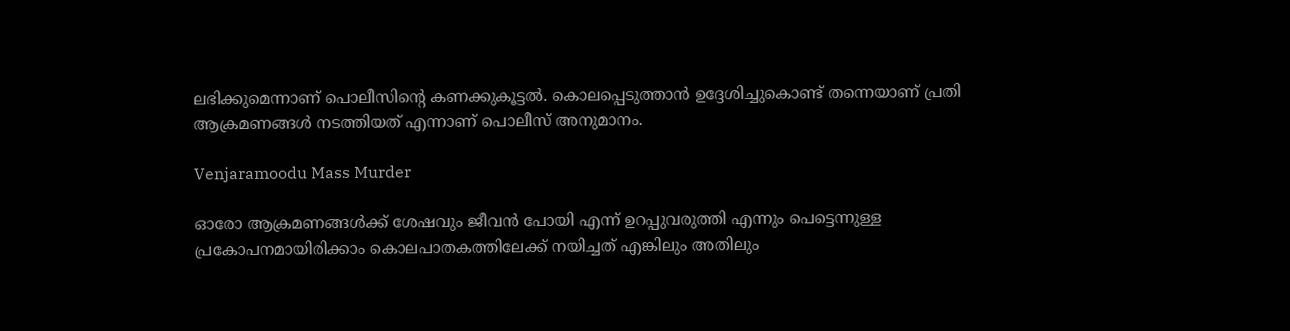ലഭിക്കുമെന്നാണ് പൊലീസിന്റെ കണക്കുകൂട്ടല്‍. കൊലപ്പെടുത്താന്‍ ഉദ്ദേശിച്ചുകൊണ്ട് തന്നെയാണ് പ്രതി ആക്രമണങ്ങള്‍ നടത്തിയത് എന്നാണ് പൊലീസ് അനുമാനം.

Venjaramoodu Mass Murder

ഓരോ ആക്രമണങ്ങള്‍ക്ക് ശേഷവും ജീവന്‍ പോയി എന്ന് ഉറപ്പുവരുത്തി എന്നും പെട്ടെന്നുള്ള പ്രകോപനമായിരിക്കാം കൊലപാതകത്തിലേക്ക് നയിച്ചത് എങ്കിലും അതിലും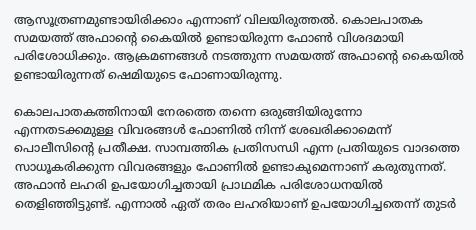ആസൂത്രണമുണ്ടായിരിക്കാം എന്നാണ് വിലയിരുത്തല്‍. കൊലപാതക സമയത്ത് അഫാന്റെ കൈയില്‍ ഉണ്ടായിരുന്ന ഫോണ്‍ വിശദമായി പരിശോധിക്കും. ആക്രമണങ്ങള്‍ നടത്തുന്ന സമയത്ത് അഫാന്റെ കൈയില്‍ ഉണ്ടായിരുന്നത് ഷെമിയുടെ ഫോണായിരുന്നു.

കൊലപാതകത്തിനായി നേരത്തെ തന്നെ ഒരുങ്ങിയിരുന്നോ എന്നതടക്കമുള്ള വിവരങ്ങള്‍ ഫോണില്‍ നിന്ന് ശേഖരിക്കാമെന്ന് പൊലീസിന്റെ പ്രതീക്ഷ. സാമ്പത്തിക പ്രതിസന്ധി എന്ന പ്രതിയുടെ വാദത്തെ സാധൂകരിക്കുന്ന വിവരങ്ങളും ഫോണില്‍ ഉണ്ടാകുമെന്നാണ് കരുതുന്നത്. അഫാന്‍ ലഹരി ഉപയോഗിച്ചതായി പ്രാഥമിക പരിശോധനയില്‍ തെളിഞ്ഞിട്ടുണ്ട്. എന്നാല്‍ ഏത് തരം ലഹരിയാണ് ഉപയോഗിച്ചതെന്ന് തുടര്‍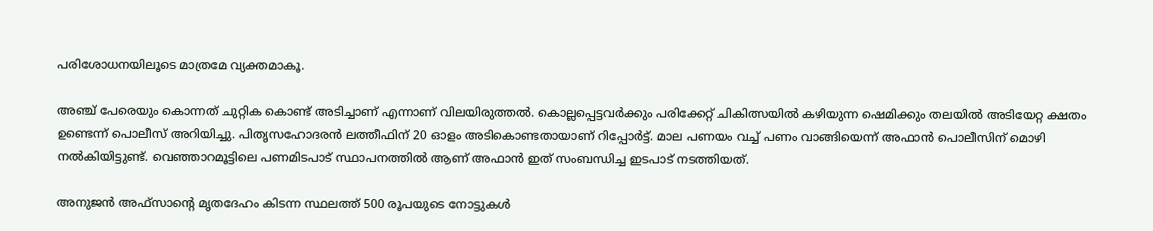പരിശോധനയിലൂടെ മാത്രമേ വ്യക്തമാകൂ.

അഞ്ച് പേരെയും കൊന്നത് ചുറ്റിക കൊണ്ട് അടിച്ചാണ് എന്നാണ് വിലയിരുത്തല്‍. കൊല്ലപ്പെട്ടവര്‍ക്കും പരിക്കേറ്റ് ചികിത്സയില്‍ കഴിയുന്ന ഷെമിക്കും തലയില്‍ അടിയേറ്റ ക്ഷതം ഉണ്ടെന്ന് പൊലീസ് അറിയിച്ചു. പിതൃസഹോദരന്‍ ലത്തീഫിന് 20 ഓളം അടികൊണ്ടതായാണ് റിപ്പോര്‍ട്ട്. മാല പണയം വച്ച് പണം വാങ്ങിയെന്ന് അഫാന്‍ പൊലീസിന് മൊഴി നല്‍കിയിട്ടുണ്ട്. വെഞ്ഞാറമൂട്ടിലെ പണമിടപാട് സ്ഥാപനത്തില്‍ ആണ് അഫാന്‍ ഇത് സംബന്ധിച്ച ഇടപാട് നടത്തിയത്.

അനുജന്‍ അഫ്‌സാന്റെ മൃതദേഹം കിടന്ന സ്ഥലത്ത് 500 രൂപയുടെ നോട്ടുകള്‍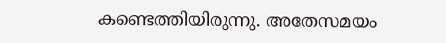കണ്ടെത്തിയിരുന്നു. അതേസമയം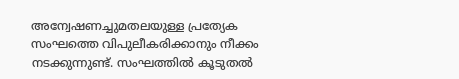അന്വേഷണച്ചുമതലയുള്ള പ്രത്യേക സംഘത്തെ വിപുലീകരിക്കാനും നീക്കം നടക്കുന്നുണ്ട്. സംഘത്തില്‍ കൂടുതല്‍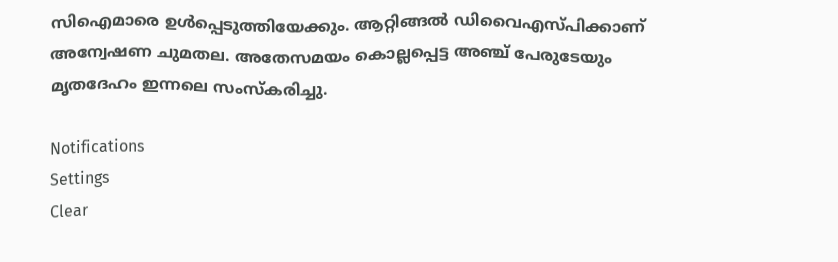സിഐമാരെ ഉള്‍പ്പെടുത്തിയേക്കും. ആറ്റിങ്ങല്‍ ഡിവൈഎസ്പിക്കാണ് അന്വേഷണ ചുമതല. അതേസമയം കൊല്ലപ്പെട്ട അഞ്ച് പേരുടേയും മൃതദേഹം ഇന്നലെ സംസ്‌കരിച്ചു.

Notifications
Settings
Clear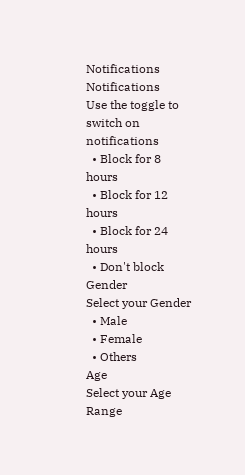Notifications
Notifications
Use the toggle to switch on notifications
  • Block for 8 hours
  • Block for 12 hours
  • Block for 24 hours
  • Don't block
Gender
Select your Gender
  • Male
  • Female
  • Others
Age
Select your Age Range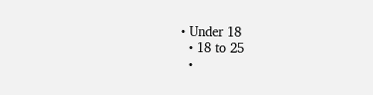• Under 18
  • 18 to 25
  •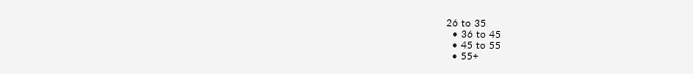26 to 35
  • 36 to 45
  • 45 to 55
  • 55+